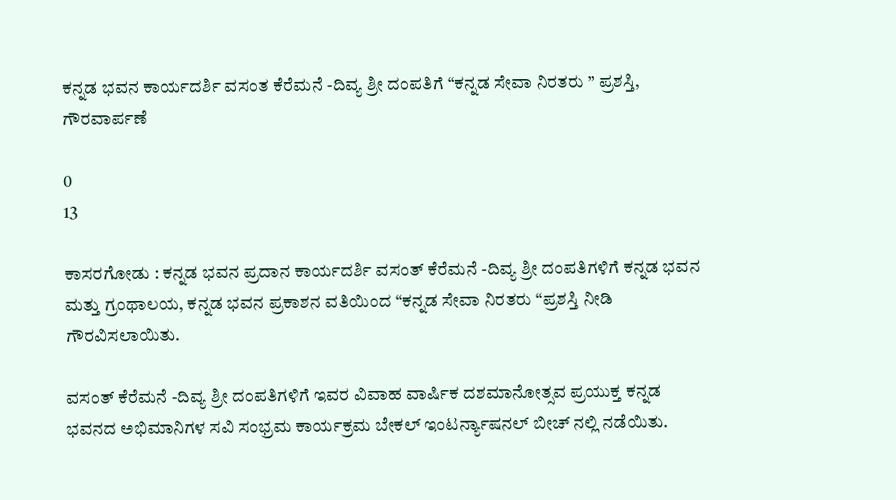ಕನ್ನಡ ಭವನ ಕಾರ್ಯದರ್ಶಿ ವಸಂತ ಕೆರೆಮನೆ -ದಿವ್ಯ ಶ್ರೀ ದಂಪತಿಗೆ “ಕನ್ನಡ ಸೇವಾ ನಿರತರು ” ಪ್ರಶಸ್ತಿ, ಗೌರವಾರ್ಪಣೆ

0
13

ಕಾಸರಗೋಡು : ಕನ್ನಡ ಭವನ ಪ್ರದಾನ ಕಾರ್ಯದರ್ಶಿ ವಸಂತ್ ಕೆರೆಮನೆ -ದಿವ್ಯ ಶ್ರೀ ದಂಪತಿಗಳಿಗೆ ಕನ್ನಡ ಭವನ ಮತ್ತು ಗ್ರಂಥಾಲಯ, ಕನ್ನಡ ಭವನ ಪ್ರಕಾಶನ ವತಿಯಿಂದ “ಕನ್ನಡ ಸೇವಾ ನಿರತರು “ಪ್ರಶಸ್ತಿ ನೀಡಿ ಗೌರವಿಸಲಾಯಿತು.

ವಸಂತ್ ಕೆರೆಮನೆ -ದಿವ್ಯ ಶ್ರೀ ದಂಪತಿಗಳಿಗೆ ಇವರ ವಿವಾಹ ವಾರ್ಷಿಕ ದಶಮಾನೋತ್ಸವ ಪ್ರಯುಕ್ತ ಕನ್ನಡ ಭವನದ ಅಭಿಮಾನಿಗಳ ಸವಿ ಸಂಭ್ರಮ ಕಾರ್ಯಕ್ರಮ ಬೇಕಲ್ ಇಂಟರ್ನ್ಯಾಷನಲ್ ಬೀಚ್ ನಲ್ಲಿ ನಡೆಯಿತು.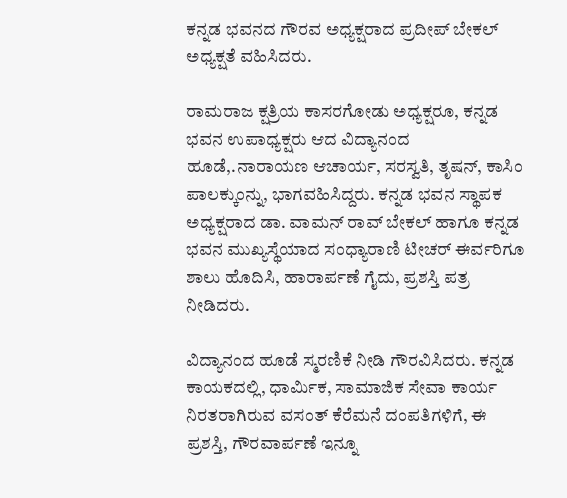ಕನ್ನಡ ಭವನದ ಗೌರವ ಅಧ್ಯಕ್ಷರಾದ ಪ್ರದೀಪ್ ಬೇಕಲ್ ಅಧ್ಯಕ್ಷತೆ ವಹಿಸಿದರು.

ರಾಮರಾಜ ಕ್ಷತ್ರಿಯ ಕಾಸರಗೋಡು ಅಧ್ಯಕ್ಷರೂ, ಕನ್ನಡ ಭವನ ಉಪಾಧ್ಯಕ್ಷರು ಆದ ವಿದ್ಯಾನಂದ ಹೂಡೆ,.ನಾರಾಯಣ ಆಚಾರ್ಯ, ಸರಸ್ವತಿ, ತೃಷನ್, ಕಾಸಿಂ ಪಾಲಕ್ಕುಂನ್ನು, ಭಾಗವಹಿಸಿದ್ದರು. ಕನ್ನಡ ಭವನ ಸ್ಥಾಪಕ ಅಧ್ಯಕ್ಷರಾದ ಡಾ. ವಾಮನ್ ರಾವ್ ಬೇಕಲ್ ಹಾಗೂ ಕನ್ನಡ ಭವನ ಮುಖ್ಯಸ್ಥೆಯಾದ ಸಂಧ್ಯಾರಾಣಿ ಟೀಚರ್ ಈರ್ವರಿಗೂ ಶಾಲು ಹೊದಿಸಿ, ಹಾರಾರ್ಪಣೆ ಗೈದು, ಪ್ರಶಸ್ತಿ ಪತ್ರ ನೀಡಿದರು.

ವಿದ್ಯಾನಂದ ಹೂಡೆ ಸ್ಮರಣಿಕೆ ನೀಡಿ ಗೌರವಿಸಿದರು. ಕನ್ನಡ ಕಾಯಕದಲ್ಲಿ, ಧಾರ್ಮಿಕ, ಸಾಮಾಜಿಕ ಸೇವಾ ಕಾರ್ಯ ನಿರತರಾಗಿರುವ ವಸಂತ್ ಕೆರೆಮನೆ ದಂಪತಿಗಳಿಗೆ, ಈ ಪ್ರಶಸ್ತಿ, ಗೌರವಾರ್ಪಣೆ ಇನ್ನೂ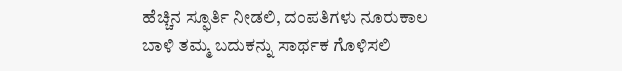ಹೆಚ್ಚಿನ ಸ್ಫೂರ್ತಿ ನೀಡಲಿ, ದಂಪತಿಗಳು ನೂರುಕಾಲ ಬಾಳಿ ತಮ್ಮ ಬದುಕನ್ನು ಸಾರ್ಥಕ ಗೊಳಿಸಲಿ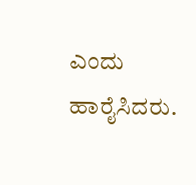ಎಂದು ಹಾರೈಸಿದರು.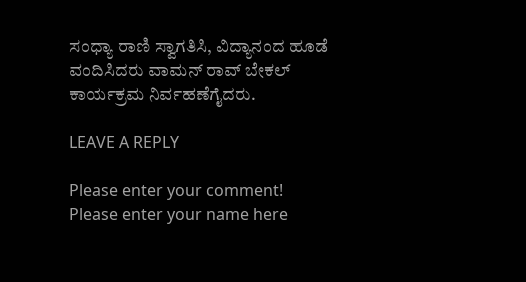ಸಂಧ್ಯಾ ರಾಣಿ ಸ್ವಾಗತಿಸಿ, ವಿದ್ಯಾನಂದ ಹೂಡೆ ವಂದಿಸಿದರು ವಾಮನ್ ರಾವ್ ಬೇಕಲ್ ಕಾರ್ಯಕ್ರಮ ನಿರ್ವಹಣೆಗೈದರು.

LEAVE A REPLY

Please enter your comment!
Please enter your name here